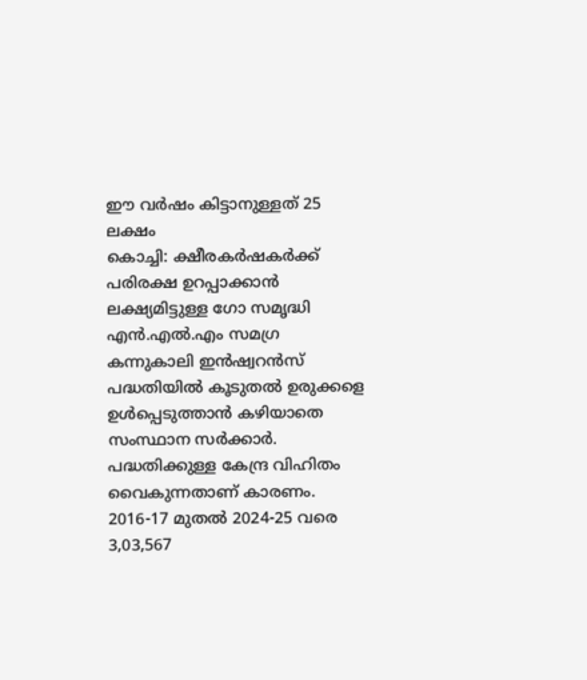ഈ വർഷം കിട്ടാനുള്ളത് 25 ലക്ഷം
കൊച്ചി: ക്ഷീരകർഷകർക്ക് പരിരക്ഷ ഉറപ്പാക്കാൻ ലക്ഷ്യമിട്ടുള്ള ഗോ സമൃദ്ധി എൻ.എൽ.എം സമഗ്ര കന്നുകാലി ഇൻഷ്വറൻസ് പദ്ധതിയിൽ കൂടുതൽ ഉരുക്കളെ ഉൾപ്പെടുത്താൻ കഴിയാതെ സംസ്ഥാന സർക്കാർ. പദ്ധതിക്കുള്ള കേന്ദ്ര വിഹിതം വൈകുന്നതാണ് കാരണം. 2016-17 മുതൽ 2024-25 വരെ 3,03,567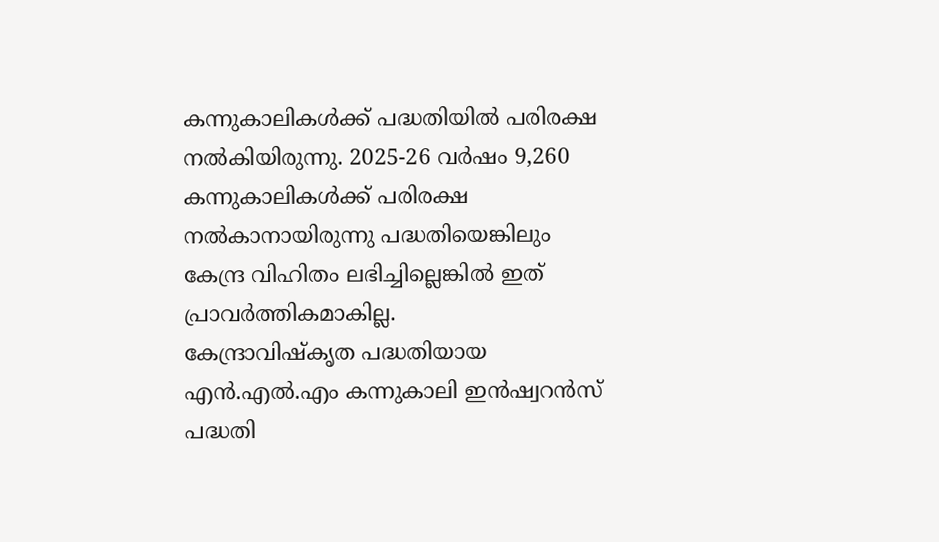കന്നുകാലികൾക്ക് പദ്ധതിയിൽ പരിരക്ഷ നൽകിയിരുന്നു. 2025-26 വർഷം 9,260 കന്നുകാലികൾക്ക് പരിരക്ഷ നൽകാനായിരുന്നു പദ്ധതിയെങ്കിലും കേന്ദ്ര വിഹിതം ലഭിച്ചില്ലെങ്കിൽ ഇത് പ്രാവർത്തികമാകില്ല.
കേന്ദ്രാവിഷ്കൃത പദ്ധതിയായ എൻ.എൽ.എം കന്നുകാലി ഇൻഷ്വറൻസ് പദ്ധതി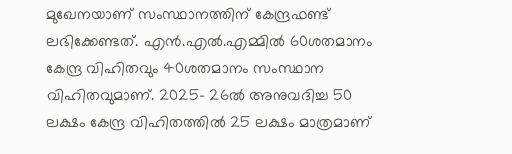മുഖേനയാണ് സംസ്ഥാനത്തിന് കേന്ദ്രഫണ്ട് ലഭിക്കേണ്ടത്. എൻ.എൽ.എമ്മിൽ 60ശതമാനം കേന്ദ്ര വിഹിതവും 40ശതമാനം സംസ്ഥാന വിഹിതവുമാണ്. 2025- 26ൽ അനുവദിച്ച 50 ലക്ഷം കേന്ദ്ര വിഹിതത്തിൽ 25 ലക്ഷം മാത്രമാണ്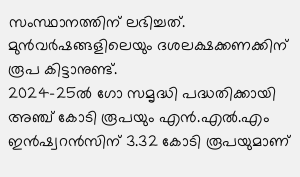സംസ്ഥാനത്തിന് ലഭിച്ചത്. മുൻവർഷങ്ങളിലെയും ദശലക്ഷക്കണക്കിന് രൂപ കിട്ടാനുണ്ട്.
2024-25ൽ ഗോ സമൃദ്ധി പദ്ധതിക്കായി അഞ്ച് കോടി രൂപയും എൻ.എൽ.എം ഇൻഷ്വറൻസിന് 3.32 കോടി രൂപയുമാണ്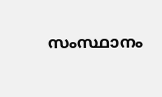സംസ്ഥാനം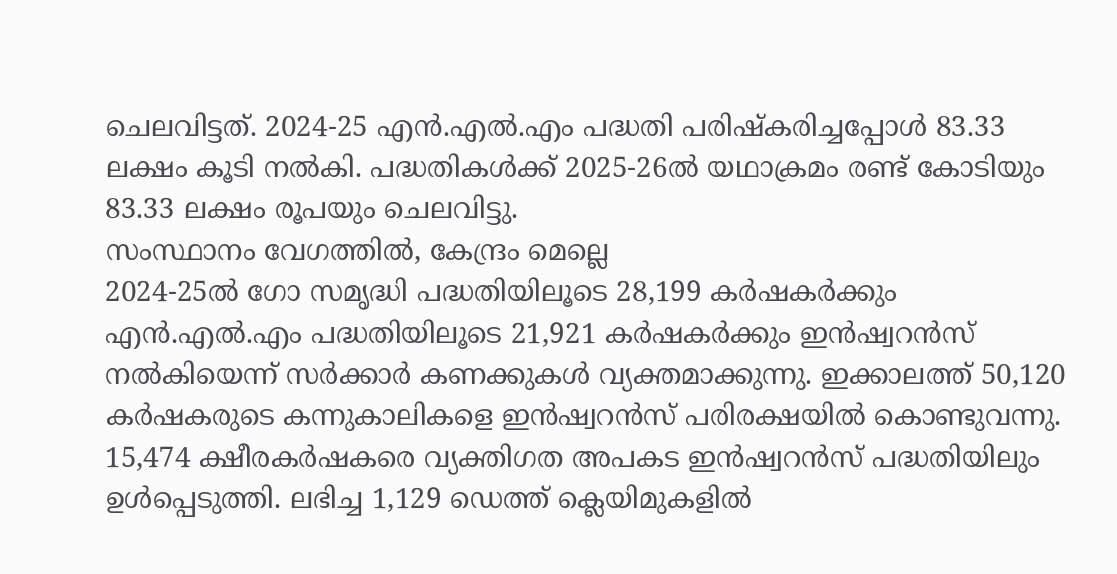ചെലവിട്ടത്. 2024-25 എൻ.എൽ.എം പദ്ധതി പരിഷ്കരിച്ചപ്പോൾ 83.33 ലക്ഷം കൂടി നൽകി. പദ്ധതികൾക്ക് 2025-26ൽ യഥാക്രമം രണ്ട് കോടിയും 83.33 ലക്ഷം രൂപയും ചെലവിട്ടു.
സംസ്ഥാനം വേഗത്തിൽ, കേന്ദ്രം മെല്ലെ
2024-25ൽ ഗോ സമൃദ്ധി പദ്ധതിയിലൂടെ 28,199 കർഷകർക്കും എൻ.എൽ.എം പദ്ധതിയിലൂടെ 21,921 കർഷകർക്കും ഇൻഷ്വറൻസ് നൽകിയെന്ന് സർക്കാർ കണക്കുകൾ വ്യക്തമാക്കുന്നു. ഇക്കാലത്ത് 50,120 കർഷകരുടെ കന്നുകാലികളെ ഇൻഷ്വറൻസ് പരിരക്ഷയിൽ കൊണ്ടുവന്നു. 15,474 ക്ഷീരകർഷകരെ വ്യക്തിഗത അപകട ഇൻഷ്വറൻസ് പദ്ധതിയിലും ഉൾപ്പെടുത്തി. ലഭിച്ച 1,129 ഡെത്ത് ക്ലെയിമുകളിൽ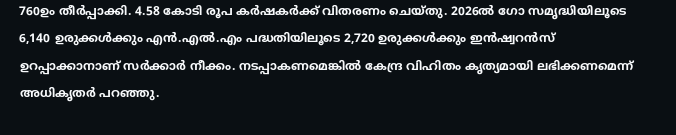760ഉം തീർപ്പാക്കി. 4.58 കോടി രൂപ കർഷകർക്ക് വിതരണം ചെയ്തു. 2026ൽ ഗോ സമൃദ്ധിയിലൂടെ 6,140 ഉരുക്കൾക്കും എൻ.എൽ.എം പദ്ധതിയിലൂടെ 2,720 ഉരുക്കൾക്കും ഇൻഷ്വറൻസ് ഉറപ്പാക്കാനാണ് സർക്കാർ നീക്കം. നടപ്പാകണമെങ്കിൽ കേന്ദ്ര വിഹിതം കൃത്യമായി ലഭിക്കണമെന്ന് അധികൃതർ പറഞ്ഞു.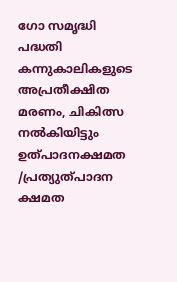ഗോ സമൃദ്ധി പദ്ധതി
കന്നുകാലികളുടെ അപ്രതീക്ഷിത മരണം, ചികിത്സ നൽകിയിട്ടും ഉത്പാദനക്ഷമത /പ്രത്യുത്പാദന ക്ഷമത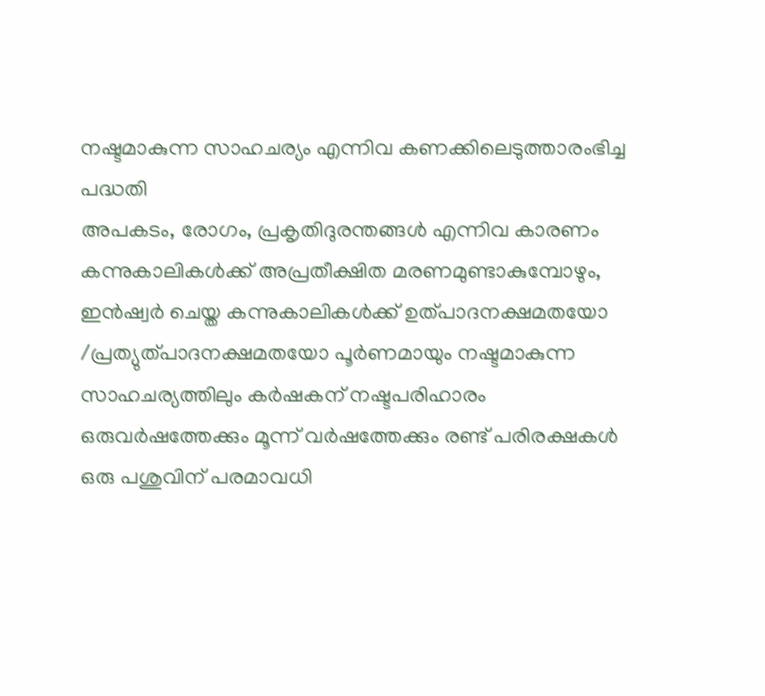നഷ്ടമാകുന്ന സാഹചര്യം എന്നിവ കണക്കിലെടുത്താരംഭിച്ച പദ്ധതി
അപകടം, രോഗം, പ്രകൃതിദുരന്തങ്ങൾ എന്നിവ കാരണം കന്നുകാലികൾക്ക് അപ്രതീക്ഷിത മരണമുണ്ടാകുമ്പോഴും, ഇൻഷ്വർ ചെയ്ത കന്നുകാലികൾക്ക് ഉത്പാദനക്ഷമതയോ /പ്രത്യുത്പാദനക്ഷമതയോ പൂർണമായും നഷ്ടമാകുന്ന സാഹചര്യത്തിലും കർഷകന് നഷ്ടപരിഹാരം
ഒരുവർഷത്തേക്കും മൂന്ന് വർഷത്തേക്കും രണ്ട് പരിരക്ഷകൾ
ഒരു പശുവിന് പരമാവധി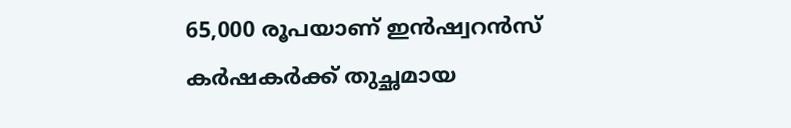65,000 രൂപയാണ് ഇൻഷ്വറൻസ്
കർഷകർക്ക് തുച്ഛമായ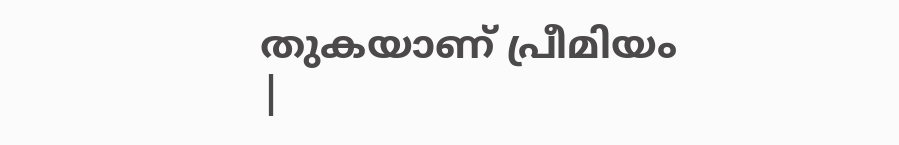തുകയാണ് പ്രീമിയം
|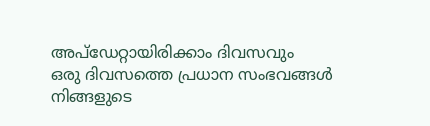അപ്ഡേറ്റായിരിക്കാം ദിവസവും
ഒരു ദിവസത്തെ പ്രധാന സംഭവങ്ങൾ നിങ്ങളുടെ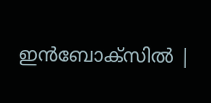ഇൻബോക്സിൽ |